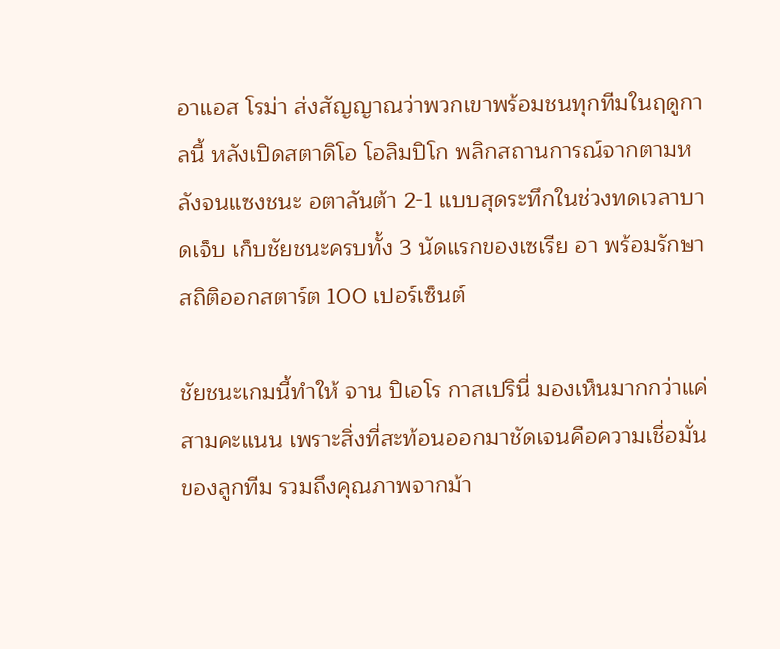อาแอส โรม่า ส่งสัญญาณว่าพวกเขาพร้อมชนทุกทีมในฤดูกาลนี้ หลังเปิดสตาดิโอ โอลิมปิโก พลิกสถานการณ์จากตามหลังจนแซงชนะ อตาลันต้า 2-1 แบบสุดระทึกในช่วงทดเวลาบาดเจ็บ เก็บชัยชนะครบทั้ง 3 นัดแรกของเซเรีย อา พร้อมรักษาสถิติออกสตาร์ต 100 เปอร์เซ็นต์

ชัยชนะเกมนี้ทำให้ จาน ปิเอโร กาสเปรินี่ มองเห็นมากกว่าแค่สามคะแนน เพราะสิ่งที่สะท้อนออกมาชัดเจนคือความเชื่อมั่นของลูกทีม รวมถึงคุณภาพจากม้า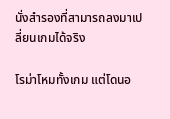นั่งสำรองที่สามารถลงมาเปลี่ยนเกมได้จริง

โรม่าโหมทั้งเกม แต่โดนอ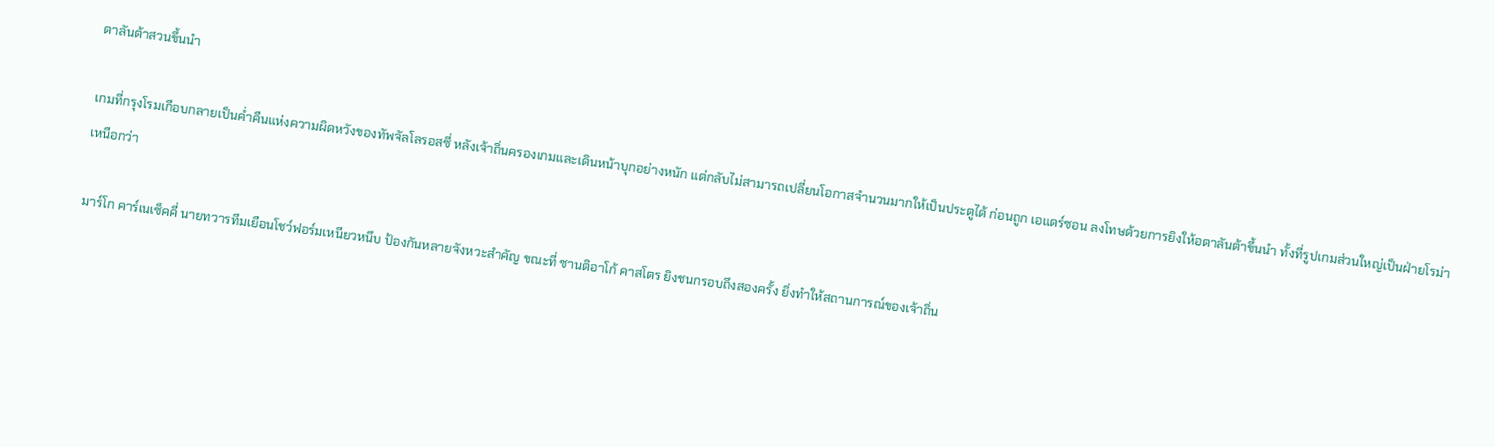ตาลันต้าสวนขึ้นนำ

เกมที่กรุงโรมเกือบกลายเป็นค่ำคืนแห่งความผิดหวังของทัพจัลโลรอสซี่ หลังเจ้าถิ่นครองเกมและเดินหน้าบุกอย่างหนัก แต่กลับไม่สามารถเปลี่ยนโอกาสจำนวนมากให้เป็นประตูได้ ก่อนถูก เอแดร์ซอน ลงโทษด้วยการยิงให้อตาลันต้าขึ้นนำ ทั้งที่รูปเกมส่วนใหญ่เป็นฝ่ายโรม่าเหนือกว่า

มาร์โก คาร์เนเซ็คคี่ นายทวารทีมเยือนโชว์ฟอร์มเหนียวหนึบ ป้องกันหลายจังหวะสำคัญ ขณะที่ ซานติอาโก้ คาสโตร ยิงชนกรอบถึงสองครั้ง ยิ่งทำให้สถานการณ์ของเจ้าถิ่น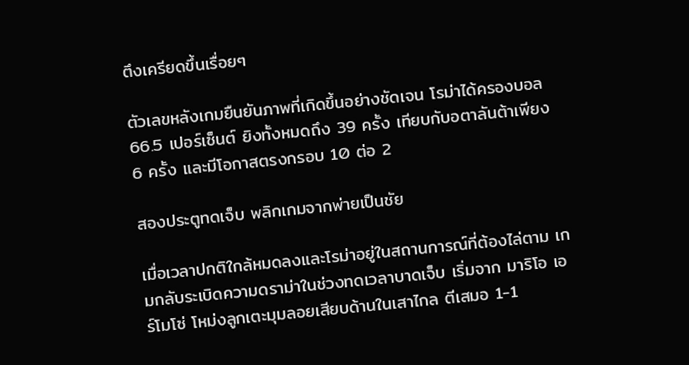ตึงเครียดขึ้นเรื่อยๆ

ตัวเลขหลังเกมยืนยันภาพที่เกิดขึ้นอย่างชัดเจน โรม่าได้ครองบอล 66.5 เปอร์เซ็นต์ ยิงทั้งหมดถึง 39 ครั้ง เทียบกับอตาลันต้าเพียง 6 ครั้ง และมีโอกาสตรงกรอบ 10 ต่อ 2

สองประตูทดเจ็บ พลิกเกมจากพ่ายเป็นชัย

เมื่อเวลาปกติใกล้หมดลงและโรม่าอยู่ในสถานการณ์ที่ต้องไล่ตาม เกมกลับระเบิดความดราม่าในช่วงทดเวลาบาดเจ็บ เริ่มจาก มาริโอ เอร์โมโซ่ โหม่งลูกเตะมุมลอยเสียบด้านในเสาไกล ตีเสมอ 1-1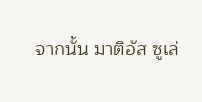จากนั้น มาติอัส ซูเล่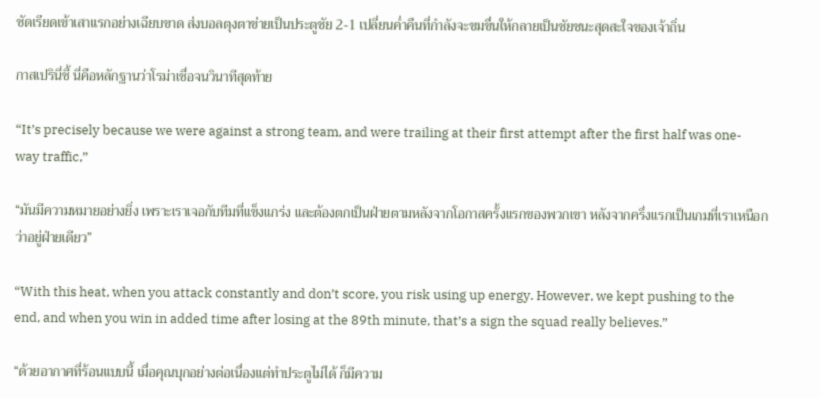ซัดเรียดเข้าเสาแรกอย่างเฉียบขาด ส่งบอลตุงตาข่ายเป็นประตูชัย 2-1 เปลี่ยนค่ำคืนที่กำลังจะขมขื่นให้กลายเป็นชัยชนะสุดสะใจของเจ้าถิ่น

กาสเปรินี่ชี้ นี่คือหลักฐานว่าโรม่าเชื่อจนวินาทีสุดท้าย

“It’s precisely because we were against a strong team, and were trailing at their first attempt after the first half was one-way traffic,”

“มันมีความหมายอย่างยิ่ง เพราะเราเจอกับทีมที่แข็งแกร่ง และต้องตกเป็นฝ่ายตามหลังจากโอกาสครั้งแรกของพวกเขา หลังจากครึ่งแรกเป็นเกมที่เราเหนือกว่าอยู่ฝ่ายเดียว”

“With this heat, when you attack constantly and don’t score, you risk using up energy. However, we kept pushing to the end, and when you win in added time after losing at the 89th minute, that’s a sign the squad really believes.”

“ด้วยอากาศที่ร้อนแบบนี้ เมื่อคุณบุกอย่างต่อเนื่องแต่ทำประตูไม่ได้ ก็มีความ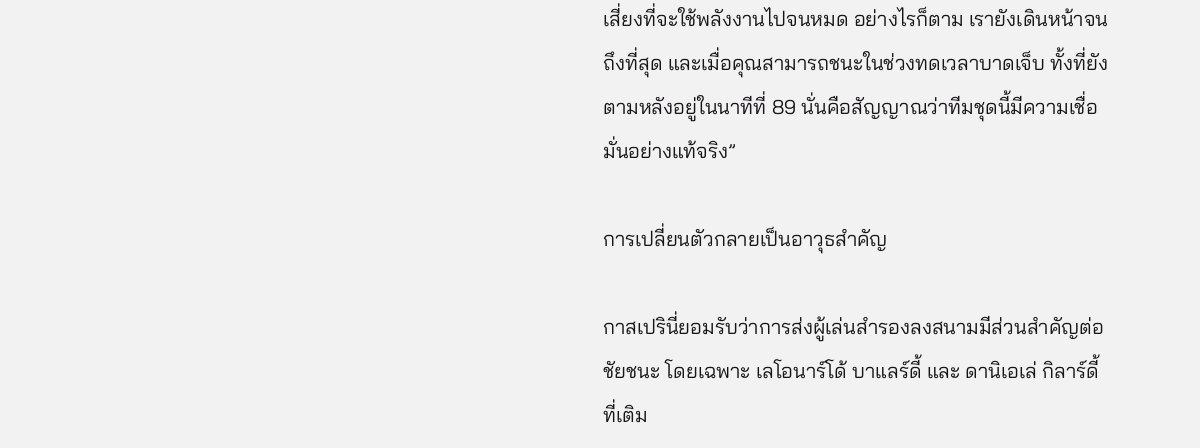เสี่ยงที่จะใช้พลังงานไปจนหมด อย่างไรก็ตาม เรายังเดินหน้าจนถึงที่สุด และเมื่อคุณสามารถชนะในช่วงทดเวลาบาดเจ็บ ทั้งที่ยังตามหลังอยู่ในนาทีที่ 89 นั่นคือสัญญาณว่าทีมชุดนี้มีความเชื่อมั่นอย่างแท้จริง”

การเปลี่ยนตัวกลายเป็นอาวุธสำคัญ

กาสเปรินี่ยอมรับว่าการส่งผู้เล่นสำรองลงสนามมีส่วนสำคัญต่อชัยชนะ โดยเฉพาะ เลโอนาร์โด้ บาแลร์ดี้ และ ดานิเอเล่ กิลาร์ดี้ ที่เติม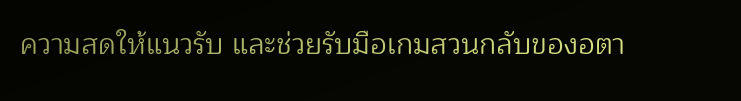ความสดให้แนวรับ และช่วยรับมือเกมสวนกลับของอตา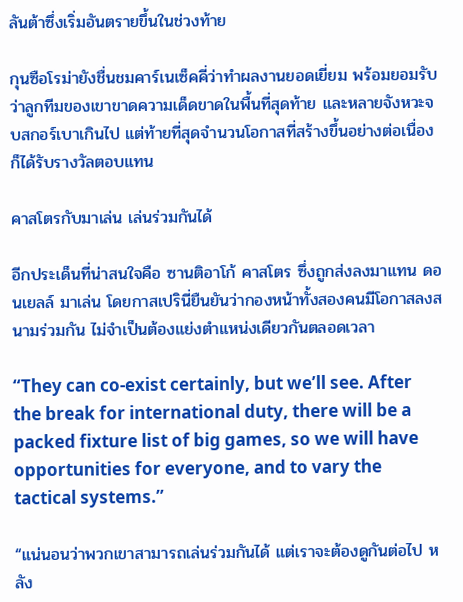ลันต้าซึ่งเริ่มอันตรายขึ้นในช่วงท้าย

กุนซือโรม่ายังชื่นชมคาร์เนเซ็คคี่ว่าทำผลงานยอดเยี่ยม พร้อมยอมรับว่าลูกทีมของเขาขาดความเด็ดขาดในพื้นที่สุดท้าย และหลายจังหวะจบสกอร์เบาเกินไป แต่ท้ายที่สุดจำนวนโอกาสที่สร้างขึ้นอย่างต่อเนื่องก็ได้รับรางวัลตอบแทน

คาสโตรกับมาเล่น เล่นร่วมกันได้

อีกประเด็นที่น่าสนใจคือ ซานติอาโก้ คาสโตร ซึ่งถูกส่งลงมาแทน ดอนเยลล์ มาเล่น โดยกาสเปรินี่ยืนยันว่ากองหน้าทั้งสองคนมีโอกาสลงสนามร่วมกัน ไม่จำเป็นต้องแย่งตำแหน่งเดียวกันตลอดเวลา

“They can co-exist certainly, but we’ll see. After the break for international duty, there will be a packed fixture list of big games, so we will have opportunities for everyone, and to vary the tactical systems.”

“แน่นอนว่าพวกเขาสามารถเล่นร่วมกันได้ แต่เราจะต้องดูกันต่อไป หลัง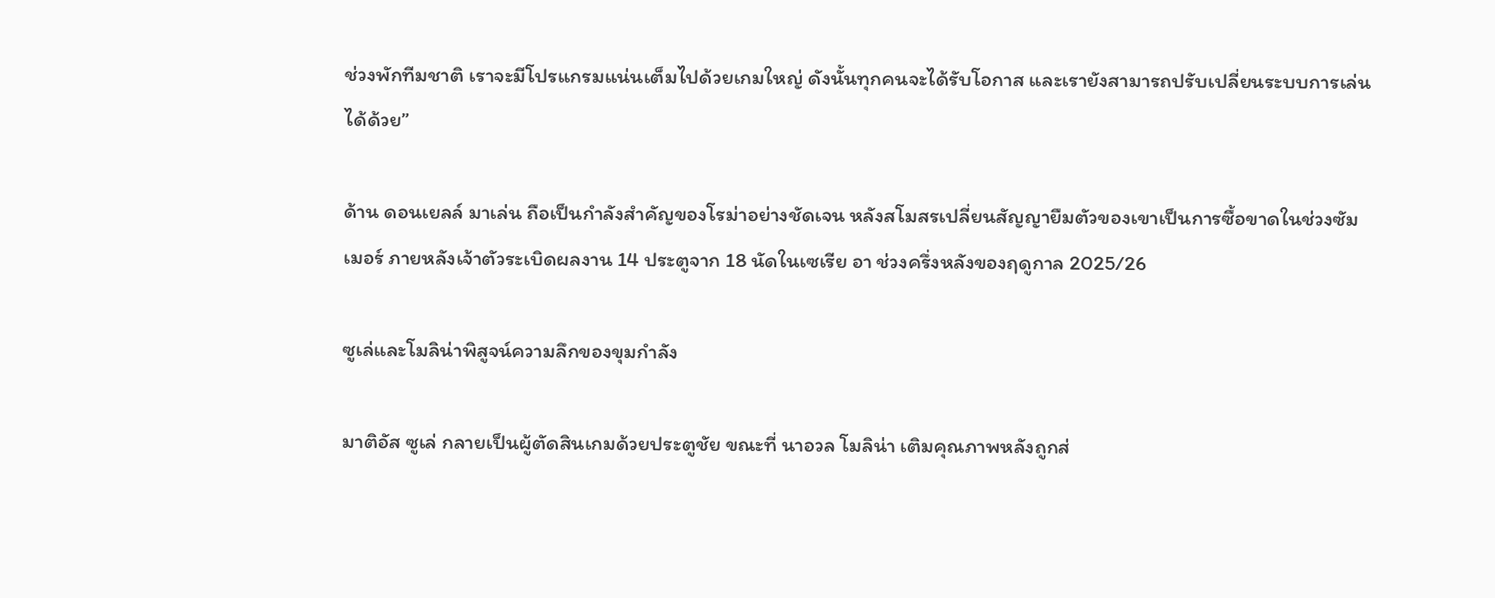ช่วงพักทีมชาติ เราจะมีโปรแกรมแน่นเต็มไปด้วยเกมใหญ่ ดังนั้นทุกคนจะได้รับโอกาส และเรายังสามารถปรับเปลี่ยนระบบการเล่นได้ด้วย”

ด้าน ดอนเยลล์ มาเล่น ถือเป็นกำลังสำคัญของโรม่าอย่างชัดเจน หลังสโมสรเปลี่ยนสัญญายืมตัวของเขาเป็นการซื้อขาดในช่วงซัมเมอร์ ภายหลังเจ้าตัวระเบิดผลงาน 14 ประตูจาก 18 นัดในเซเรีย อา ช่วงครึ่งหลังของฤดูกาล 2025/26

ซูเล่และโมลิน่าพิสูจน์ความลึกของขุมกำลัง

มาติอัส ซูเล่ กลายเป็นผู้ตัดสินเกมด้วยประตูชัย ขณะที่ นาอวล โมลิน่า เติมคุณภาพหลังถูกส่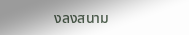งลงสนาม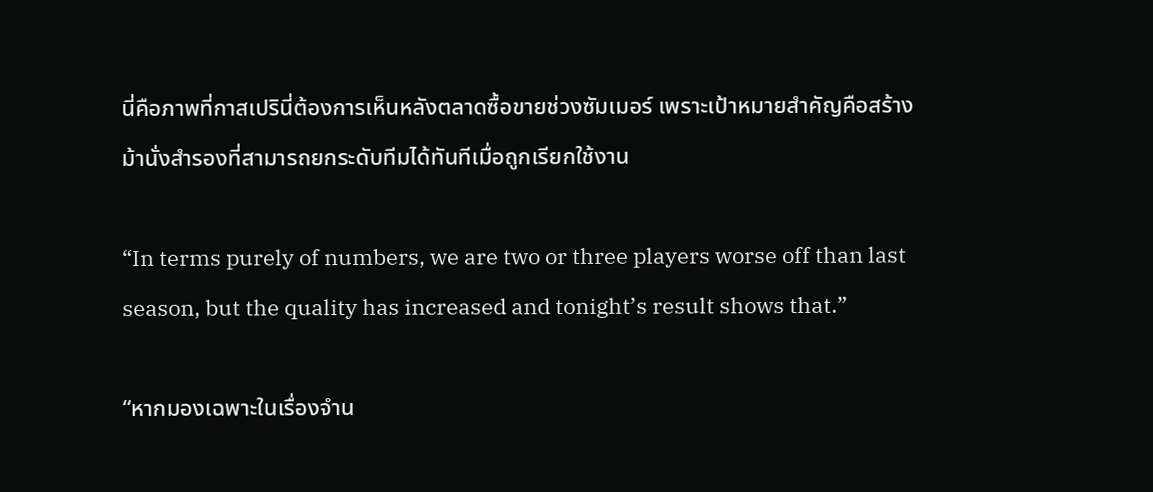นี่คือภาพที่กาสเปรินี่ต้องการเห็นหลังตลาดซื้อขายช่วงซัมเมอร์ เพราะเป้าหมายสำคัญคือสร้างม้านั่งสำรองที่สามารถยกระดับทีมได้ทันทีเมื่อถูกเรียกใช้งาน

“In terms purely of numbers, we are two or three players worse off than last season, but the quality has increased and tonight’s result shows that.”

“หากมองเฉพาะในเรื่องจำน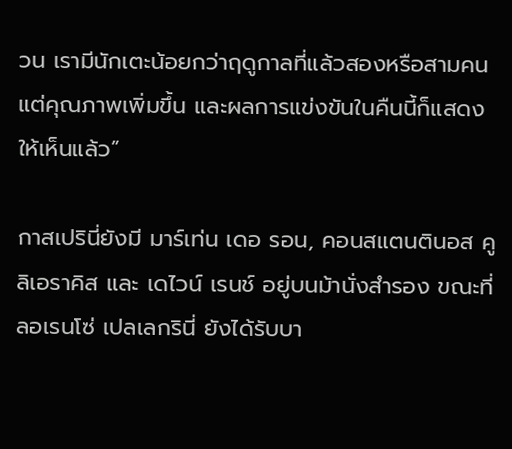วน เรามีนักเตะน้อยกว่าฤดูกาลที่แล้วสองหรือสามคน แต่คุณภาพเพิ่มขึ้น และผลการแข่งขันในคืนนี้ก็แสดงให้เห็นแล้ว”

กาสเปรินี่ยังมี มาร์เท่น เดอ รอน, คอนสแตนตินอส คูลิเอราคิส และ เดไวน์ เรนช์ อยู่บนม้านั่งสำรอง ขณะที่ ลอเรนโซ่ เปลเลกรินี่ ยังได้รับบา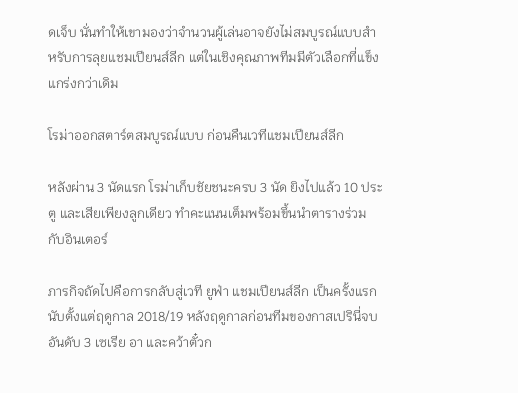ดเจ็บ นั่นทำให้เขามองว่าจำนวนผู้เล่นอาจยังไม่สมบูรณ์แบบสำหรับการลุยแชมเปียนส์ลีก แต่ในเชิงคุณภาพทีมมีตัวเลือกที่แข็งแกร่งกว่าเดิม

โรม่าออกสตาร์ตสมบูรณ์แบบ ก่อนคืนเวทีแชมเปียนส์ลีก

หลังผ่าน 3 นัดแรก โรม่าเก็บชัยชนะครบ 3 นัด ยิงไปแล้ว 10 ประตู และเสียเพียงลูกเดียว ทำคะแนนเต็มพร้อมขึ้นนำตารางร่วมกับอินเตอร์

ภารกิจถัดไปคือการกลับสู่เวที ยูฟ่า แชมเปียนส์ลีก เป็นครั้งแรกนับตั้งแต่ฤดูกาล 2018/19 หลังฤดูกาลก่อนทีมของกาสเปรินี่จบอันดับ 3 เซเรีย อา และคว้าตั๋วก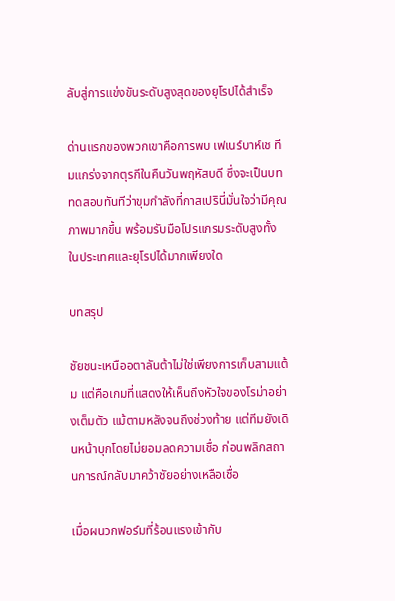ลับสู่การแข่งขันระดับสูงสุดของยุโรปได้สำเร็จ

ด่านแรกของพวกเขาคือการพบ เฟเนร์บาห์เช ทีมแกร่งจากตุรกีในคืนวันพฤหัสบดี ซึ่งจะเป็นบททดสอบทันทีว่าขุมกำลังที่กาสเปรินี่มั่นใจว่ามีคุณภาพมากขึ้น พร้อมรับมือโปรแกรมระดับสูงทั้งในประเทศและยุโรปได้มากเพียงใด

บทสรุป

ชัยชนะเหนืออตาลันต้าไม่ใช่เพียงการเก็บสามแต้ม แต่คือเกมที่แสดงให้เห็นถึงหัวใจของโรม่าอย่างเต็มตัว แม้ตามหลังจนถึงช่วงท้าย แต่ทีมยังเดินหน้าบุกโดยไม่ยอมลดความเชื่อ ก่อนพลิกสถานการณ์กลับมาคว้าชัยอย่างเหลือเชื่อ

เมื่อผนวกฟอร์มที่ร้อนแรงเข้ากับ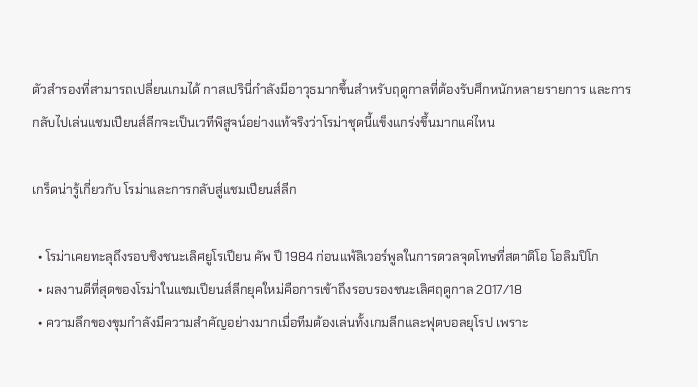ตัวสำรองที่สามารถเปลี่ยนเกมได้ กาสเปรินี่กำลังมีอาวุธมากขึ้นสำหรับฤดูกาลที่ต้องรับศึกหนักหลายรายการ และการกลับไปเล่นแชมเปียนส์ลีกจะเป็นเวทีพิสูจน์อย่างแท้จริงว่าโรม่าชุดนี้แข็งแกร่งขึ้นมากแค่ไหน

เกร็ดน่ารู้เกี่ยวกับ โรม่าและการกลับสู่แชมเปียนส์ลีก

  • โรม่าเคยทะลุถึงรอบชิงชนะเลิศยูโรเปียน คัพ ปี 1984 ก่อนแพ้ลิเวอร์พูลในการดวลจุดโทษที่สตาดิโอ โอลิมปิโก
  • ผลงานดีที่สุดของโรม่าในแชมเปียนส์ลีกยุคใหม่คือการเข้าถึงรอบรองชนะเลิศฤดูกาล 2017/18
  • ความลึกของขุมกำลังมีความสำคัญอย่างมากเมื่อทีมต้องเล่นทั้งเกมลีกและฟุตบอลยุโรป เพราะ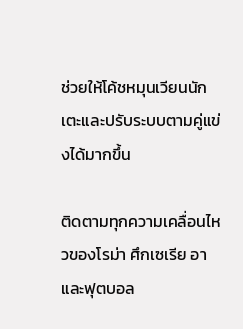ช่วยให้โค้ชหมุนเวียนนักเตะและปรับระบบตามคู่แข่งได้มากขึ้น

ติดตามทุกความเคลื่อนไหวของโรม่า ศึกเซเรีย อา และฟุตบอล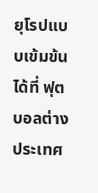ยุโรปแบบเข้มข้นได้ที่ ฟุตบอลต่างประเทศ